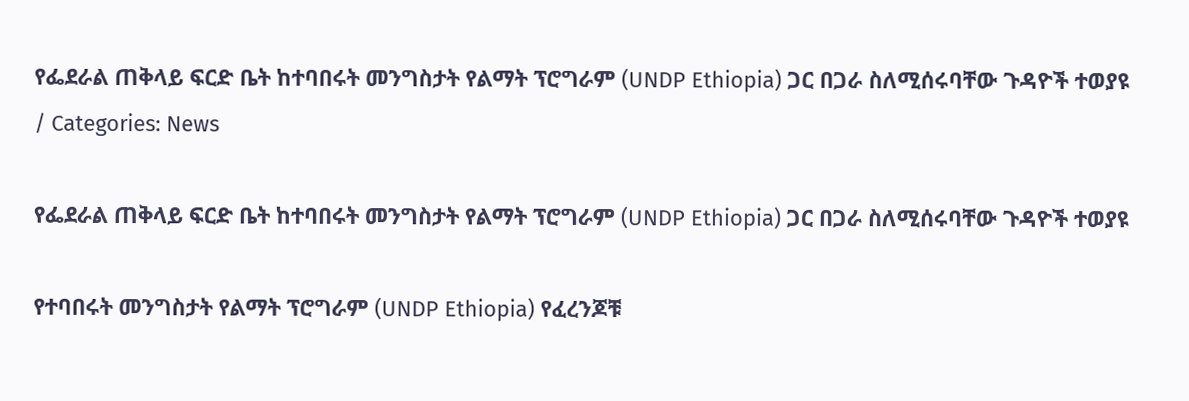የፌደራል ጠቅላይ ፍርድ ቤት ከተባበሩት መንግስታት የልማት ፕሮግራም (UNDP Ethiopia) ጋር በጋራ ስለሚሰሩባቸው ጉዳዮች ተወያዩ
/ Categories: News

የፌደራል ጠቅላይ ፍርድ ቤት ከተባበሩት መንግስታት የልማት ፕሮግራም (UNDP Ethiopia) ጋር በጋራ ስለሚሰሩባቸው ጉዳዮች ተወያዩ

የተባበሩት መንግስታት የልማት ፕሮግራም (UNDP Ethiopia) የፈረንጆቹ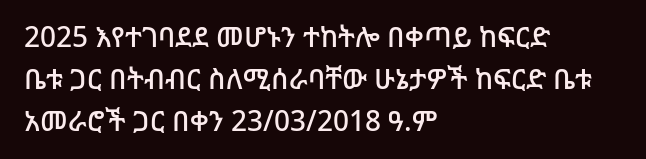2025 እየተገባደደ መሆኑን ተከትሎ በቀጣይ ከፍርድ ቤቱ ጋር በትብብር ስለሚሰራባቸው ሁኔታዎች ከፍርድ ቤቱ አመራሮች ጋር በቀን 23/03/2018 ዓ.ም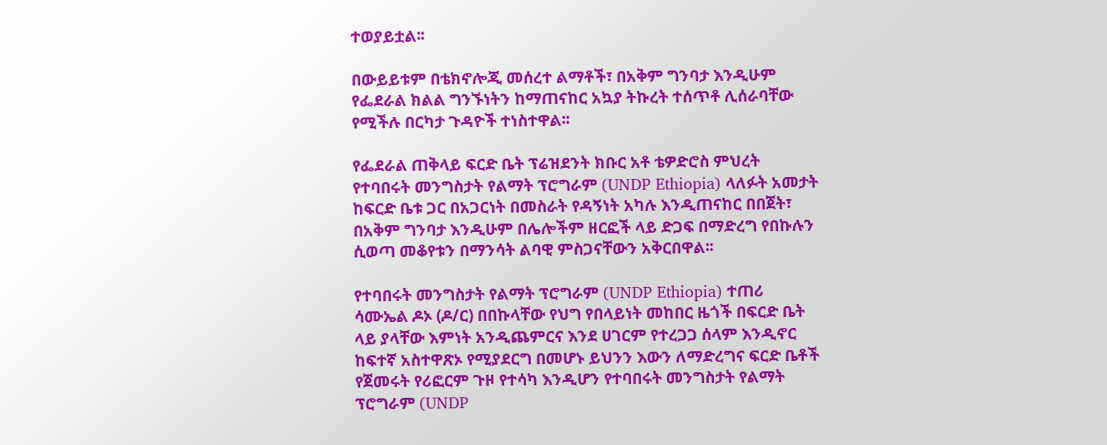ተወያይቷል፡፡

በውይይቱም በቴክኖሎጂ መሰረተ ልማቶች፣ በአቅም ግንባታ እንዲሁም የፌደራል ክልል ግንኙነትን ከማጠናከር አኳያ ትኩረት ተሰጥቶ ሊሰራባቸው የሚችሉ በርካታ ጉዳዮች ተነስተዋል፡፡

የፌደራል ጠቅላይ ፍርድ ቤት ፕሬዝደንት ክቡር አቶ ቴዎድሮስ ምህረት የተባበሩት መንግስታት የልማት ፕሮግራም (UNDP Ethiopia) ላለፉት አመታት ከፍርድ ቤቱ ጋር በአጋርነት በመስራት የዳኝነት አካሉ እንዲጠናከር በበጀት፣ በአቅም ግንባታ እንዲሁም በሌሎችም ዘርፎች ላይ ድጋፍ በማድረግ የበኩሉን ሲወጣ መቆየቱን በማንሳት ልባዊ ምስጋናቸውን አቅርበዋል፡፡

የተባበሩት መንግስታት የልማት ፕሮግራም (UNDP Ethiopia) ተጠሪ ሳሙኤል ዶኦ (ዶ/ር) በበኩላቸው የህግ የበላይነት መከበር ዜጎች በፍርድ ቤት ላይ ያላቸው እምነት አንዲጨምርና እንደ ሀገርም የተረጋጋ ሰላም እንዲኖር ከፍተኛ አስተዋጽኦ የሚያደርግ በመሆኑ ይህንን እውን ለማድረግና ፍርድ ቤቶች የጀመሩት የሪፎርም ጉዞ የተሳካ እንዲሆን የተባበሩት መንግስታት የልማት ፕሮግራም (UNDP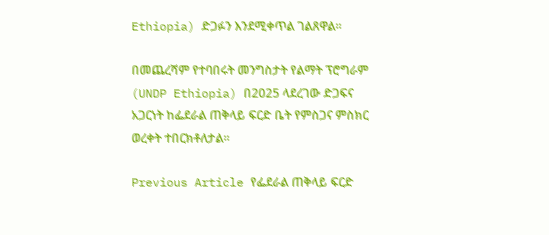Ethiopia) ድጋፉን እንደሚቀጥል ገልጸዋል፡፡

በመጨረሻም የተባበሩት መንግስታት የልማት ፕሮግራም (UNDP Ethiopia) በ2025 ላደረገው ድጋፍና አጋርነት ከፌደራል ጠቅላይ ፍርድ ቤት የምስጋና ምስክር ወረቀት ተበርክቶለታል፡፡

Previous Article የፌደራል ጠቅላይ ፍርድ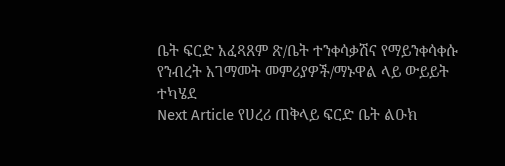ቤት ፍርድ አፈጻጸም ጽ/ቤት ተንቀሳቃሽና የማይንቀሳቀሱ የንብረት አገማመት መምሪያዎች/ማኑዋል ላይ ውይይት ተካሄደ
Next Article የሀረሪ ጠቅላይ ፍርድ ቤት ልዑክ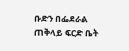ቡድን በፌደራል ጠቅላይ ፍርድ ቤት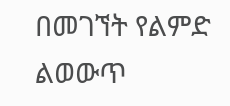በመገኘት የልምድ ልወውጥ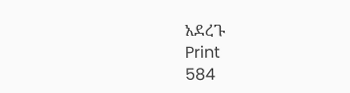አደረጉ
Print
584